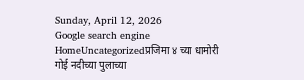Sunday, April 12, 2026
Google search engine
HomeUncategorizedप्रजिमा ४ च्या धामोरी गोई नदीच्या पुलाच्या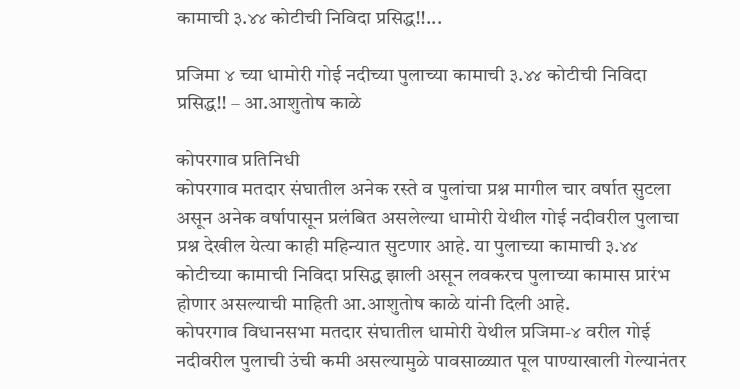कामाची ३.४४ कोटीची निविदा प्रसिद्ध!!...

प्रजिमा ४ च्या धामोरी गोई नदीच्या पुलाच्या कामाची ३.४४ कोटीची निविदा प्रसिद्ध!! – आ.आशुतोष काळे

कोपरगाव प्रतिनिधी
कोपरगाव मतदार संघातील अनेक रस्ते व पुलांचा प्रश्न मागील चार वर्षात सुटला असून अनेक वर्षापासून प्रलंबित असलेल्या धामोरी येथील गोई नदीवरील पुलाचा प्रश्न देखील येत्या काही महिन्यात सुटणार आहे. या पुलाच्या कामाची ३.४४ कोटीच्या कामाची निविदा प्रसिद्ध झाली असून लवकरच पुलाच्या कामास प्रारंभ होणार असल्याची माहिती आ.आशुतोष काळे यांनी दिली आहे.
कोपरगाव विधानसभा मतदार संघातील धामोरी येथील प्रजिमा-४ वरील गोई नदीवरील पुलाची उंची कमी असल्यामुळे पावसाळ्यात पूल पाण्याखाली गेल्यानंतर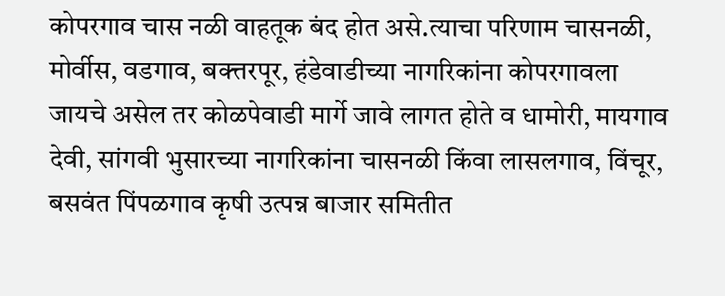कोपरगाव चास नळी वाहतूक बंद होत असे.त्याचा परिणाम चासनळी, मोर्वीस, वडगाव, बक्त्तरपूर, हंडेवाडीच्या नागरिकांना कोपरगावला जायचे असेल तर कोळपेवाडी मार्गे जावे लागत होते व धामोरी, मायगाव देवी, सांगवी भुसारच्या नागरिकांना चासनळी किंवा लासलगाव, विंचूर, बसवंत पिंपळगाव कृषी उत्पन्न बाजार समितीत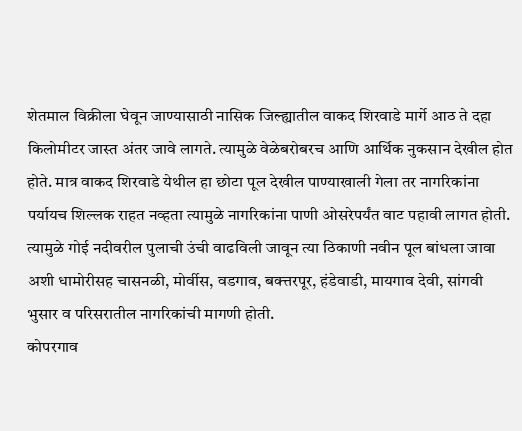शेतमाल विक्रीला घेवून जाण्यासाठी नासिक जिल्ह्यातील वाकद शिरवाडे मार्गे आठ ते दहा किलोमीटर जास्त अंतर जावे लागते. त्यामुळे वेळेबरोबरच आणि आर्थिक नुकसान देखील होत होते. मात्र वाकद शिरवाडे येथील हा छोटा पूल देखील पाण्याखाली गेला तर नागरिकांना पर्यायच शिल्लक राहत नव्हता त्यामुळे नागरिकांना पाणी ओसरेपर्यंत वाट पहावी लागत होती. त्यामुळे गोई नदीवरील पुलाची उंची वाढविली जावून त्या ठिकाणी नवीन पूल बांधला जावा अशी धामोरीसह चासनळी, मोर्वीस, वडगाव, बक्त्तरपूर, हंडेवाडी, मायगाव देवी, सांगवी भुसार व परिसरातील नागरिकांची मागणी होती.
कोपरगाव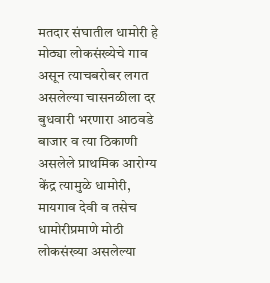मतदार संघातील धामोरी हे मोठ्या लोकसंख्येचे गाव असून त्याचबरोबर लगत असलेल्या चासनळीला दर बुधवारी भरणारा आठवडे बाजार व त्या ठिकाणी असलेले प्राथमिक आरोग्य केंद्र त्यामुळे धामोरी, मायगाव देवी व तसेच धामोरीप्रमाणे मोठी लोकसंख्या असलेल्या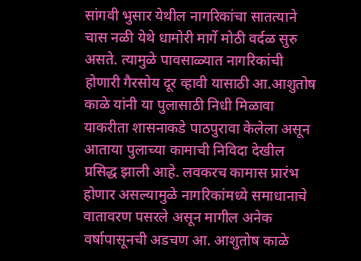सांगवी भुसार येथील नागरिकांचा सातत्याने चास नळी येथे धामोरी मार्गे मोठी वर्दळ सुरु असते. त्यामुळे पावसाळ्यात नागरिकांची होणारी गैरसोय दूर व्हावी यासाठी आ.आशुतोष काळे यांनी या पुलासाठी निधी मिळावा याकरीता शासनाकडे पाठपुरावा केलेला असून आताया पुलाच्या कामाची निविदा देखील प्रसिद्ध झाली आहे. लवकरच कामास प्रारंभ होणार असल्यामुळे नागरिकांमध्ये समाधानाचे वातावरण पसरले असून मागील अनेक वर्षापासूनची अडचण आ. आशुतोष काळे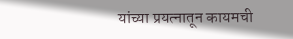यांच्या प्रयत्नातून कायमची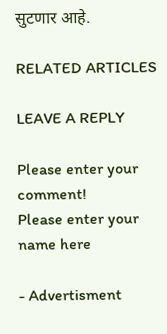सुटणार आहे.

RELATED ARTICLES

LEAVE A REPLY

Please enter your comment!
Please enter your name here

- Advertisment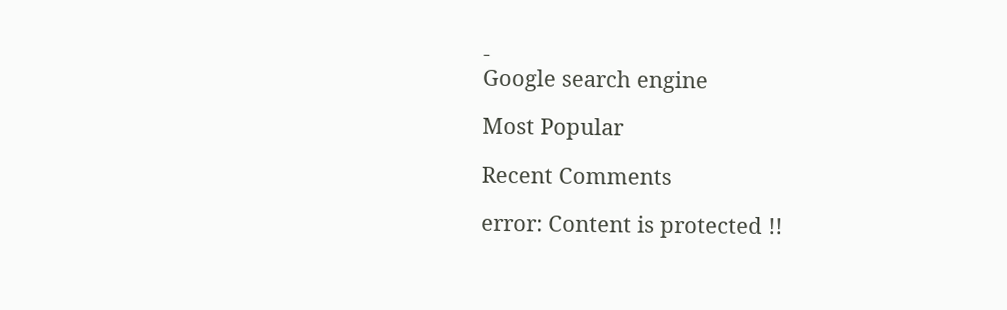-
Google search engine

Most Popular

Recent Comments

error: Content is protected !!